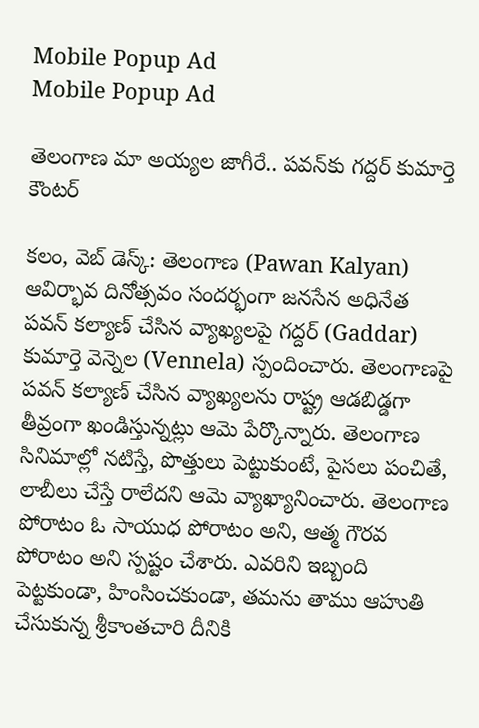Mobile Popup Ad
Mobile Popup Ad

తెలంగాణ మా అయ్య‌ల జాగీరే.. ప‌వ‌న్‌కు గ‌ద్ద‌ర్ కుమార్తె కౌంట‌ర్‌

క‌లం, వెబ్ డెస్క్‌: తెలంగాణ (Pawan Kalyan) ఆవిర్భావ దినోత్స‌వం సంద‌ర్భంగా జ‌న‌సేన అధినేత ప‌వ‌న్ క‌ల్యాణ్ చేసిన వ్యాఖ్య‌ల‌పై గ‌ద్ద‌ర్ (Gaddar) కుమార్తె వెన్నెల (Vennela) స్పందించారు. తెలంగాణ‌పై ప‌వ‌న్ క‌ల్యాణ్ చేసిన వ్యాఖ్య‌ల‌ను రాష్ట్ర ఆడ‌బిడ్డ‌గా తీవ్రంగా ఖండిస్తున్న‌ట్లు ఆమె పేర్కొన్నారు. తెలంగాణ సినిమాల్లో న‌టిస్తే, పొత్తులు పెట్టుకుంటే, పైస‌లు పంచితే, లాబీలు చేస్తే రాలేద‌ని ఆమె వ్యాఖ్యానించారు. తెలంగాణ పోరాటం ఓ సాయుధ పోరాటం అని, ఆత్మ గౌర‌వ పోరాటం అని స్ప‌ష్టం చేశారు. ఎవ‌రిని ఇబ్బంది పెట్ట‌కుండా, హింసించ‌కుండా, త‌మ‌ను తాము ఆహుతి చేసుకున్న శ్రీకాంత‌చారి దీనికి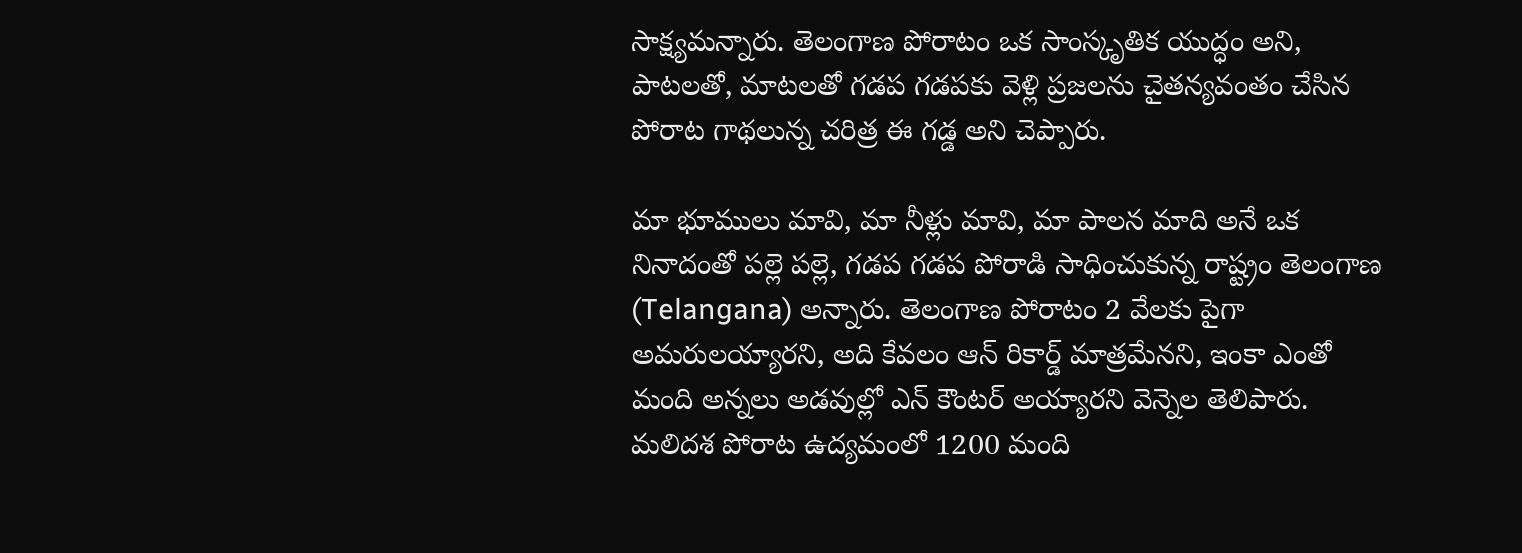సాక్ష్య‌మ‌న్నారు. తెలంగాణ పోరాటం ఒక సాంస్కృతిక యుద్ధం అని, పాట‌ల‌తో, మాట‌ల‌తో గ‌డ‌ప గ‌డ‌ప‌కు వెళ్లి ప్ర‌జ‌ల‌ను చైత‌న్య‌వంతం చేసిన పోరాట గాథ‌లున్న చ‌రిత్ర ఈ గ‌డ్డ అని చెప్పారు.

మా భూములు మావి, మా నీళ్లు మావి, మా పాల‌న మాది అనే ఒక నినాదంతో ప‌ల్లె ప‌ల్లె, గ‌డ‌ప గ‌డ‌ప పోరాడి సాధించుకున్న రాష్ట్రం తెలంగాణ (Telangana) అన్నారు. తెలంగాణ పోరాటం 2 వేల‌కు పైగా అమ‌రుల‌య్యార‌ని, అది కేవ‌లం ఆన్ రికార్డ్ మాత్ర‌మేన‌ని, ఇంకా ఎంతో మంది అన్న‌లు అడ‌వుల్లో ఎన్ కౌంట‌ర్ అయ్యార‌ని వెన్నెల తెలిపారు. మలిద‌శ పోరాట ఉద్య‌మంలో 1200 మంది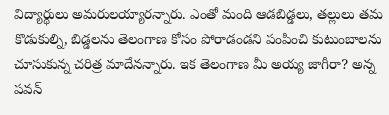విద్యార్థులు అమ‌రుల‌య్యార‌న్నారు. ఎంతో మంది ఆడ‌బిడ్డ‌లు, త‌ల్లులు త‌మ కొడుకుల్ని, బిడ్డ‌ల‌ను తెలంగాణ కోసం పోరాడండ‌ని పంపించి కుటుంబాల‌ను చూసుకున్న చ‌రిత్ర మాదేన‌న్నారు. ఇక తెలంగాణ మీ అయ్య జాగీరా? అన్న‌ ప‌వ‌న్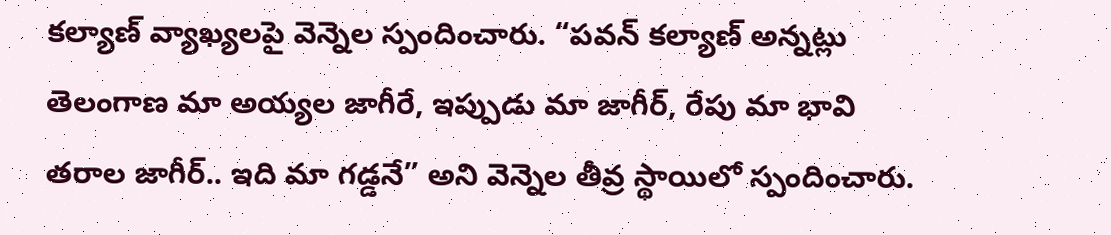క‌ల్యాణ్ వ్యాఖ్య‌ల‌పై వెన్నెల స్పందించారు. “ప‌వ‌న్ క‌ల్యాణ్ అన్న‌ట్లు తెలంగాణ మా అయ్య‌ల జాగీరే, ఇప్పుడు మా జాగీర్, రేపు మా భావి త‌రాల జాగీర్.. ఇది మా గ‌డ్డ‌నే” అని వెన్నెల తీవ్ర స్థాయిలో స్పందించారు.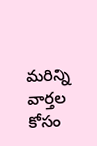మ‌రిన్ని వార్త‌ల కోసం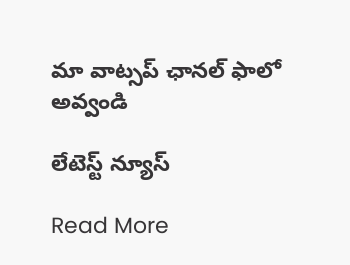మా వాట్స‌ప్ ఛాన‌ల్ ఫాలో అవ్వండి

లేటెస్ట్ న్యూస్‌

Read More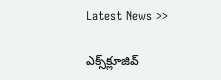Latest News >>

ఎక్స్‌క్లూజివ్‌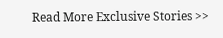Read More Exclusive Stories >>